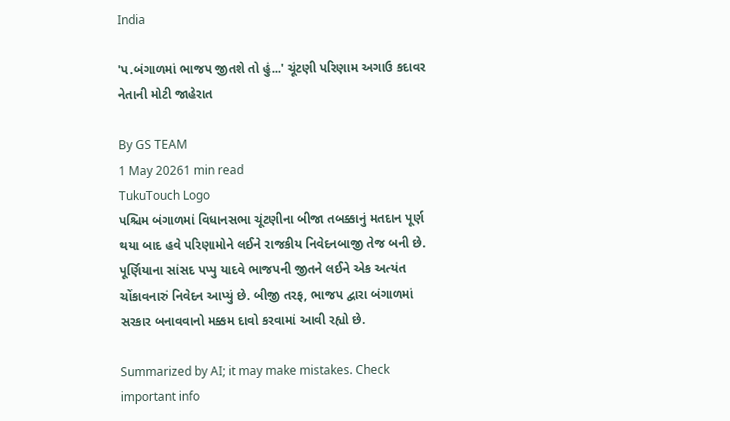India

'પ.બંગાળમાં ભાજપ જીતશે તો હું...' ચૂંટણી પરિણામ અગાઉ કદાવર નેતાની મોટી જાહેરાત

By GS TEAM
1 May 20261 min read
TukuTouch Logo
પશ્ચિમ બંગાળમાં વિધાનસભા ચૂંટણીના બીજા તબક્કાનું મતદાન પૂર્ણ થયા બાદ હવે પરિણામોને લઈને રાજકીય નિવેદનબાજી તેજ બની છે. પૂર્ણિયાના સાંસદ પપ્પુ યાદવે ભાજપની જીતને લઈને એક અત્યંત ચોંકાવનારું નિવેદન આપ્યું છે. બીજી તરફ, ભાજપ દ્વારા બંગાળમાં સરકાર બનાવવાનો મક્કમ દાવો કરવામાં આવી રહ્યો છે.

Summarized by AI; it may make mistakes. Check important info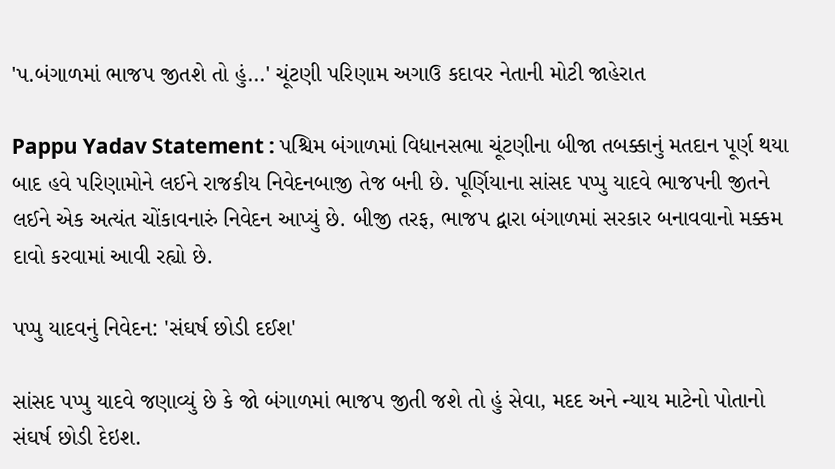'પ.બંગાળમાં ભાજપ જીતશે તો હું...' ચૂંટણી પરિણામ અગાઉ કદાવર નેતાની મોટી જાહેરાત

Pappu Yadav Statement : પશ્ચિમ બંગાળમાં વિધાનસભા ચૂંટણીના બીજા તબક્કાનું મતદાન પૂર્ણ થયા બાદ હવે પરિણામોને લઈને રાજકીય નિવેદનબાજી તેજ બની છે. પૂર્ણિયાના સાંસદ પપ્પુ યાદવે ભાજપની જીતને લઈને એક અત્યંત ચોંકાવનારું નિવેદન આપ્યું છે. બીજી તરફ, ભાજપ દ્વારા બંગાળમાં સરકાર બનાવવાનો મક્કમ દાવો કરવામાં આવી રહ્યો છે.

પપ્પુ યાદવનું નિવેદન: 'સંઘર્ષ છોડી દઈશ'

સાંસદ પપ્પુ યાદવે જણાવ્યું છે કે જો બંગાળમાં ભાજપ જીતી જશે તો હું સેવા, મદદ અને ન્યાય માટેનો પોતાનો સંઘર્ષ છોડી દેઇશ.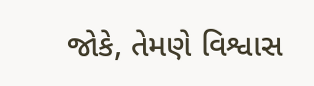જોકે, તેમણે વિશ્વાસ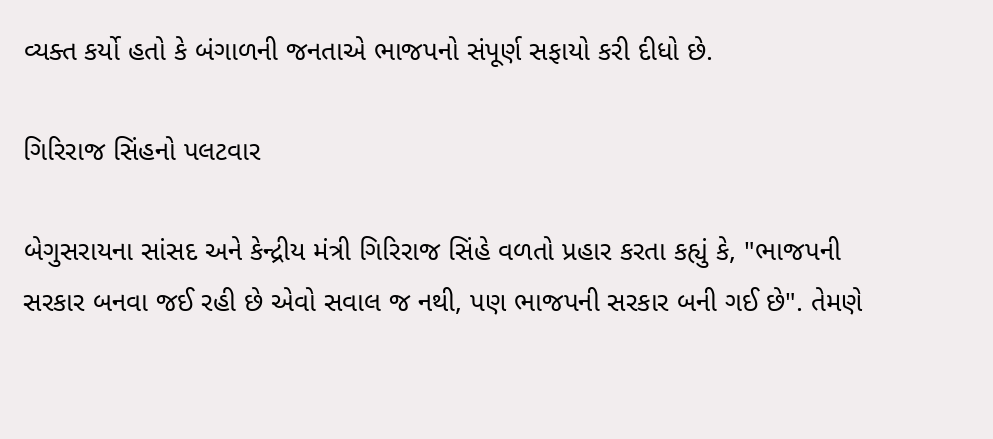વ્યક્ત કર્યો હતો કે બંગાળની જનતાએ ભાજપનો સંપૂર્ણ સફાયો કરી દીધો છે.

ગિરિરાજ સિંહનો પલટવાર

બેગુસરાયના સાંસદ અને કેન્દ્રીય મંત્રી ગિરિરાજ સિંહે વળતો પ્રહાર કરતા કહ્યું કે, "ભાજપની સરકાર બનવા જઈ રહી છે એવો સવાલ જ નથી, પણ ભાજપની સરકાર બની ગઈ છે". તેમણે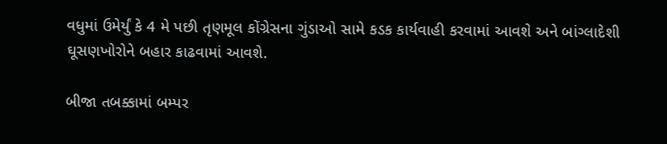વધુમાં ઉમેર્યું કે 4 મે પછી તૃણમૂલ કોંગ્રેસના ગુંડાઓ સામે કડક કાર્યવાહી કરવામાં આવશે અને બાંગ્લાદેશી ઘૂસણખોરોને બહાર કાઢવામાં આવશે.

બીજા તબક્કામાં બમ્પર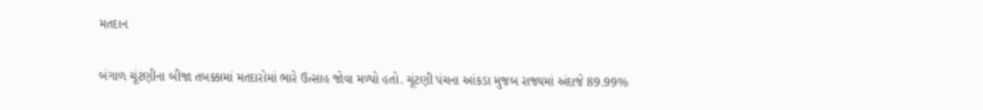મતદાન

બંગાળ ચૂંટણીના બીજા તબક્કામાં મતદારોમાં ભારે ઉત્સાહ જોવા મળ્યો હતો. ચૂંટણી પંચના આંકડા મુજબ રાજ્યમાં અંદાજે 89.99%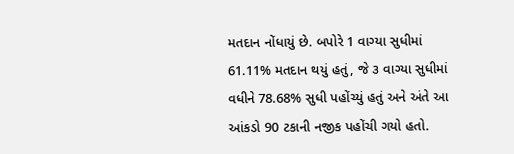મતદાન નોંધાયું છે. બપોરે 1 વાગ્યા સુધીમાં 61.11% મતદાન થયું હતું, જે ૩ વાગ્યા સુધીમાં વધીને 78.68% સુધી પહોંચ્યું હતું અને અંતે આ આંકડો 90 ટકાની નજીક પહોંચી ગયો હતો.